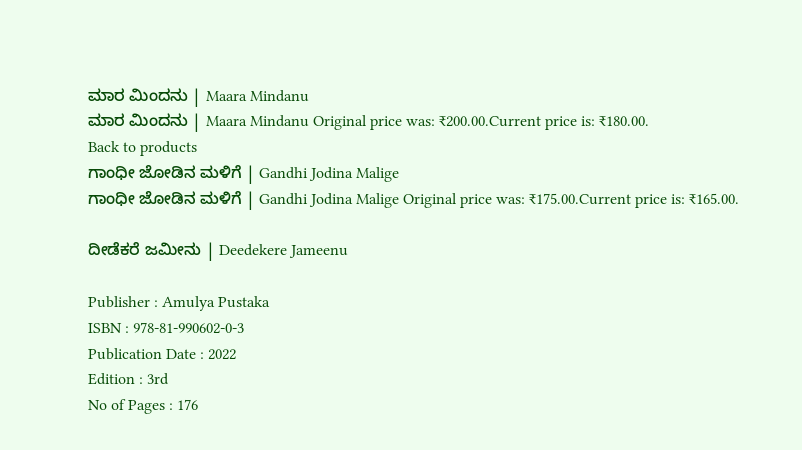ಮಾರ ಮಿಂದನು | Maara Mindanu
ಮಾರ ಮಿಂದನು | Maara Mindanu Original price was: ₹200.00.Current price is: ₹180.00.
Back to products
ಗಾಂಧೀ ಜೋಡಿನ ಮಳಿಗೆ | Gandhi Jodina Malige
ಗಾಂಧೀ ಜೋಡಿನ ಮಳಿಗೆ | Gandhi Jodina Malige Original price was: ₹175.00.Current price is: ₹165.00.

ದೀಡೆಕರೆ ಜಮೀನು | Deedekere Jameenu

Publisher : Amulya Pustaka
ISBN : 978-81-990602-0-3
Publication Date : 2022
Edition : 3rd
No of Pages : 176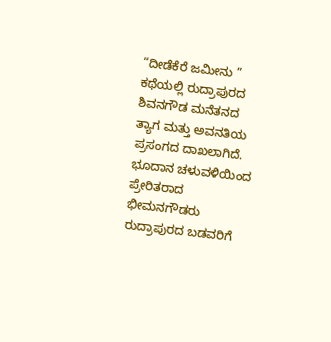“ದೀಡೆಕೆರೆ ಜಮೀನು ” ಕಥೆಯಲ್ಲಿ ರುದ್ರಾಪುರದ ಶಿವನಗೌಡ ಮನೆತನದ ತ್ಯಾಗ ಮತ್ತು ಅವನತಿಯ ಪ್ರಸಂಗದ ದಾಖಲಾಗಿದೆ. ಭೂದಾನ ಚಳುವಳಿಯಿಂದ ಪ್ರೇರಿತರಾದ ಭೀಮನಗೌಡರು ರುದ್ರಾಪುರದ ಬಡವರಿಗೆ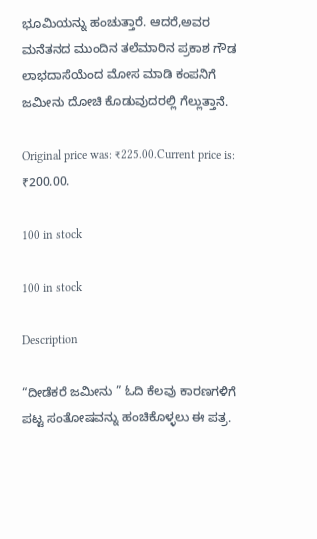ಭೂಮಿಯನ್ನು ಹಂಚುತ್ತಾರೆ. ಆದರೆ,ಅವರ ಮನೆತನದ ಮುಂದಿನ ತಲೆಮಾರಿನ ಪ್ರಕಾಶ ಗೌಡ ಲಾಭದಾಸೆಯೆಂದ ಮೋಸ ಮಾಡಿ ಕಂಪನಿಗೆ ಜಮೀನು ದೋಚಿ ಕೊಡುವುದರಲ್ಲಿ ಗೆಲ್ಲುತ್ತಾನೆ.

Original price was: ₹225.00.Current price is: ₹200.00.

100 in stock

100 in stock

Description

“ದೀಡೆಕರೆ ಜಮೀನು ” ಓದಿ ಕೆಲವು ಕಾರಣಗಳಿಗೆ ಪಟ್ಟ ಸಂತೋಷವನ್ನು ಹಂಚಿಕೊಳ್ಳಲು ಈ ಪತ್ರ.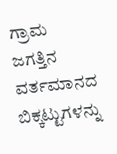ಗ್ರಾಮ ಜಗತ್ತಿನ ವರ್ತಮಾನದ ಬಿಕ್ಕಟ್ಟುಗಳನ್ನು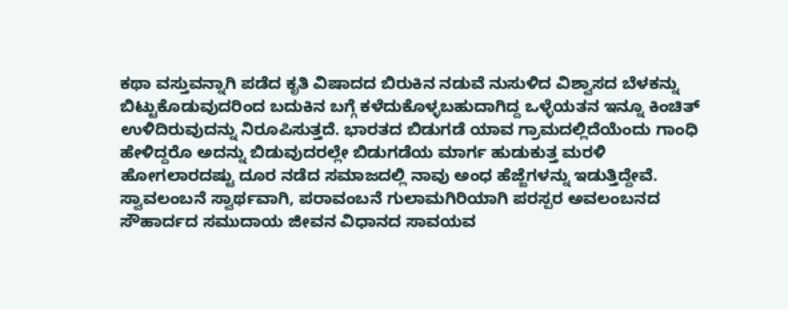ಕಥಾ ವಸ್ತುವನ್ನಾಗಿ ಪಡೆದ ಕೃತಿ ವಿಷಾದದ ಬಿರುಕಿನ ನಡುವೆ ನುಸುಳಿದ ವಿಶ್ವಾಸದ ಬೆಳಕನ್ನು ಬಿಟ್ಟುಕೊಡುವುದರಿಂದ ಬದುಕಿನ ಬಗ್ಗೆ ಕಳೆದುಕೊಳ್ಳಬಹುದಾಗಿದ್ದ ಒಳ್ಳೆಯತನ ಇನ್ನೂ ಕಿಂಚಿತ್ ಉಳಿದಿರುವುದನ್ನು ನಿರೂಪಿಸುತ್ತದೆ. ಭಾರತದ ಬಿಡುಗಡೆ ಯಾವ ಗ್ರಾಮದಲ್ಲಿದೆಯೆಂದು ಗಾಂಧಿ ಹೇಳಿದ್ದರೊ ಅದನ್ನು ಬಿಡುವುದರಲ್ಲೇ ಬಿಡುಗಡೆಯ ಮಾರ್ಗ ಹುಡುಕುತ್ತ ಮರಳಿ ಹೋಗಲಾರದಷ್ಟು ದೂರ ನಡೆದ ಸಮಾಜದಲ್ಲಿ ನಾವು ಅಂಧ ಹೆಜ್ಜೆಗಳನ್ನು ಇಡುತ್ತಿದ್ದೇವೆ. ಸ್ವಾವಲಂಬನೆ ಸ್ವಾರ್ಥವಾಗಿ, ಪರಾವಂಬನೆ ಗುಲಾಮಗಿರಿಯಾಗಿ ಪರಸ್ಪರ ಅವಲಂಬನದ ಸೌಹಾರ್ದದ ಸಮುದಾಯ ಜೀವನ ವಿಧಾನದ ಸಾವಯವ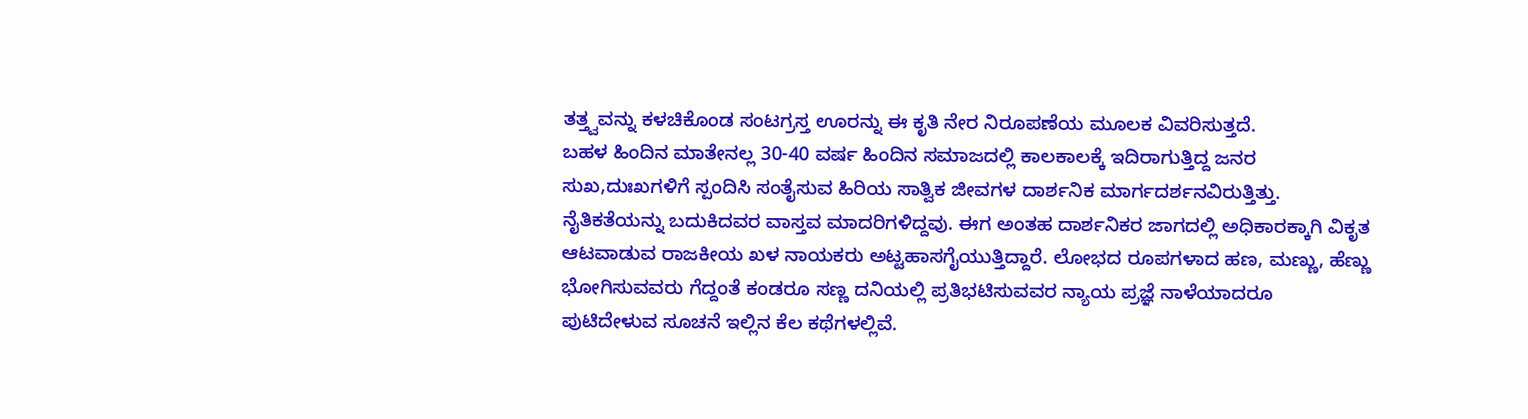ತತ್ತ್ವವನ್ನು ಕಳಚಿಕೊಂಡ ಸಂಟಗ್ರಸ್ತ ಊರನ್ನು ಈ ಕೃತಿ ನೇರ ನಿರೂಪಣೆಯ ಮೂಲಕ ವಿವರಿಸುತ್ತದೆ.
ಬಹಳ ಹಿಂದಿನ ಮಾತೇನಲ್ಲ 30-40 ವರ್ಷ ಹಿಂದಿನ ಸಮಾಜದಲ್ಲಿ ಕಾಲಕಾಲಕ್ಕೆ ಇದಿರಾಗುತ್ತಿದ್ದ ಜನರ ಸುಖ,ದುಃಖಗಳಿಗೆ ಸ್ಪಂದಿಸಿ ಸಂತೈಸುವ ಹಿರಿಯ ಸಾತ್ವಿಕ ಜೀವಗಳ ದಾರ್ಶನಿಕ ಮಾರ್ಗದರ್ಶನವಿರುತ್ತಿತ್ತು. ನೈತಿಕತೆಯನ್ನು ಬದುಕಿದವರ ವಾಸ್ತವ ಮಾದರಿಗಳಿದ್ದವು. ಈಗ ಅಂತಹ ದಾರ್ಶನಿಕರ ಜಾಗದಲ್ಲಿ ಅಧಿಕಾರಕ್ಕಾಗಿ ವಿಕೃತ ಆಟವಾಡುವ ರಾಜಕೀಯ ಖಳ ನಾಯಕರು ಅಟ್ಟಹಾಸಗೈಯುತ್ತಿದ್ದಾರೆ. ಲೋಭದ ರೂಪಗಳಾದ ಹಣ, ಮಣ್ಣು, ಹೆಣ್ಣು ಭೋಗಿಸುವವರು ಗೆದ್ದಂತೆ ಕಂಡರೂ ಸಣ್ಣ ದನಿಯಲ್ಲಿ ಪ್ರತಿಭಟಿಸುವವರ ನ್ಯಾಯ ಪ್ರಜ್ಞೆ ನಾಳೆಯಾದರೂ ಪುಟಿದೇಳುವ ಸೂಚನೆ ಇಲ್ಲಿನ ಕೆಲ ಕಥೆಗಳಲ್ಲಿವೆ.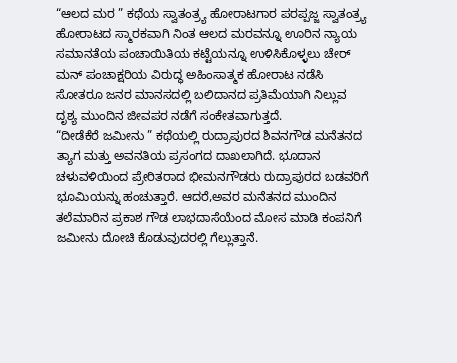“ಆಲದ ಮರ ” ಕಥೆಯ ಸ್ವಾತಂತ್ರ್ಯ ಹೋರಾಟಗಾರ ಪರಪ್ಪಜ್ಜ ಸ್ವಾತಂತ್ರ್ಯ ಹೋರಾಟದ ಸ್ಮಾರಕವಾಗಿ ನಿಂತ ಆಲದ ಮರವನ್ನೂ ಊರಿನ ನ್ಯಾಯ ಸಮಾನತೆಯ ಪಂಚಾಯಿತಿಯ ಕಟ್ಟೆಯನ್ನೂ ಉಳಿಸಿಕೊಳ್ಳಲು ಚೇರ್ ಮನ್ ಪಂಚಾಕ್ಷರಿಯ ವಿರುದ್ಧ ಅಹಿಂಸಾತ್ಮಕ ಹೋರಾಟ ನಡೆಸಿ ಸೋತರೂ ಜನರ ಮಾನಸದಲ್ಲಿ ಬಲಿದಾನದ ಪ್ರತಿಮೆಯಾಗಿ ನಿಲ್ಲುವ ದೃಶ್ಯ ಮುಂದಿನ ಜೀವಪರ ನಡೆಗೆ ಸಂಕೇತವಾಗುತ್ತದೆ.
“ದೀಡೆಕೆರೆ ಜಮೀನು ” ಕಥೆಯಲ್ಲಿ ರುದ್ರಾಪುರದ ಶಿವನಗೌಡ ಮನೆತನದ ತ್ಯಾಗ ಮತ್ತು ಅವನತಿಯ ಪ್ರಸಂಗದ ದಾಖಲಾಗಿದೆ. ಭೂದಾನ ಚಳುವಳಿಯಿಂದ ಪ್ರೇರಿತರಾದ ಭೀಮನಗೌಡರು ರುದ್ರಾಪುರದ ಬಡವರಿಗೆ ಭೂಮಿಯನ್ನು ಹಂಚುತ್ತಾರೆ. ಆದರೆ,ಅವರ ಮನೆತನದ ಮುಂದಿನ ತಲೆಮಾರಿನ ಪ್ರಕಾಶ ಗೌಡ ಲಾಭದಾಸೆಯೆಂದ ಮೋಸ ಮಾಡಿ ಕಂಪನಿಗೆ ಜಮೀನು ದೋಚಿ ಕೊಡುವುದರಲ್ಲಿ ಗೆಲ್ಲುತ್ತಾನೆ.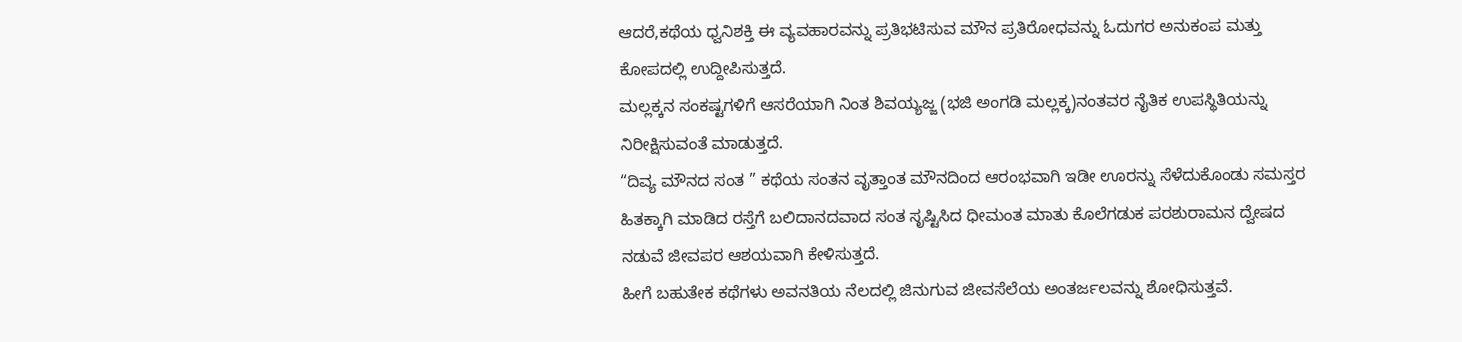ಆದರೆ,ಕಥೆಯ ಧ್ವನಿಶಕ್ತಿ ಈ ವ್ಯವಹಾರವನ್ನು ಪ್ರತಿಭಟಿಸುವ ಮೌನ ಪ್ರತಿರೋಧವನ್ನು ಓದುಗರ ಅನುಕಂಪ ಮತ್ತು ಕೋಪದಲ್ಲಿ ಉದ್ದೀಪಿಸುತ್ತದೆ.
ಮಲ್ಲಕ್ಕನ ಸಂಕಷ್ಟಗಳಿಗೆ ಆಸರೆಯಾಗಿ ನಿಂತ ಶಿವಯ್ಯಜ್ಜ (ಭಜಿ ಅಂಗಡಿ ಮಲ್ಲಕ್ಕ)ನಂತವರ ನೈತಿಕ ಉಪಸ್ಥಿತಿಯನ್ನು ನಿರೀಕ್ಷಿಸುವಂತೆ ಮಾಡುತ್ತದೆ.
“ದಿವ್ಯ ಮೌನದ ಸಂತ ” ಕಥೆಯ ಸಂತನ ವೃತ್ತಾಂತ ಮೌನದಿಂದ ಆರಂಭವಾಗಿ ಇಡೀ ಊರನ್ನು ಸೆಳೆದುಕೊಂಡು ಸಮಸ್ತರ ಹಿತಕ್ಕಾಗಿ ಮಾಡಿದ ರಸ್ತೆಗೆ ಬಲಿದಾನದವಾದ ಸಂತ ಸೃಷ್ಟಿಸಿದ ಧೀಮಂತ ಮಾತು ಕೊಲೆಗಡುಕ ಪರಶುರಾಮನ ದ್ವೇಷದ ನಡುವೆ ಜೀವಪರ ಆಶಯವಾಗಿ ಕೇಳಿಸುತ್ತದೆ.
ಹೀಗೆ ಬಹುತೇಕ ಕಥೆಗಳು ಅವನತಿಯ ನೆಲದಲ್ಲಿ ಜಿನುಗುವ ಜೀವಸೆಲೆಯ ಅಂತರ್ಜಲವನ್ನು ಶೋಧಿಸುತ್ತವೆ.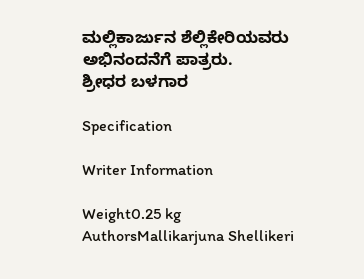ಮಲ್ಲಿಕಾರ್ಜುನ ಶೆಲ್ಲಿಕೇರಿಯವರು ಅಭಿನಂದನೆಗೆ ಪಾತ್ರರು.
ಶ್ರೀಧರ ಬಳಗಾರ

Specification

Writer Information

Weight0.25 kg
AuthorsMallikarjuna Shellikeri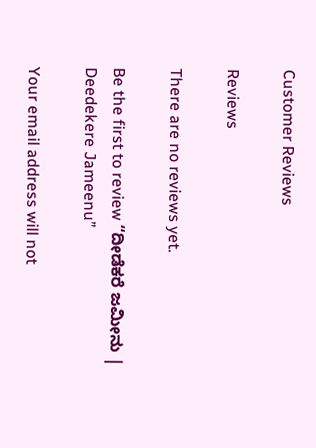Customer Reviews

Reviews

There are no reviews yet.

Be the first to review “ದೀಡೆಕರೆ ಜಮೀನು | Deedekere Jameenu”

Your email address will not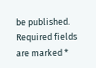be published. Required fields are marked *